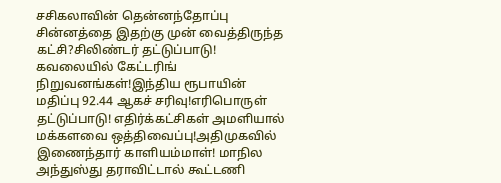சசிகலாவின் தென்னந்தோப்பு சின்னத்தை இதற்கு முன் வைத்திருந்த கட்சி?சிலிண்டர் தட்டுப்பாடு! கவலையில் கேட்டரிங் நிறுவனங்கள்!இந்திய ரூபாயின் மதிப்பு 92.44 ஆகச் சரிவு!எரிபொருள் தட்டுப்பாடு! எதிர்க்கட்சிகள் அமளியால் மக்களவை ஒத்திவைப்பு!அதிமுகவில் இணைந்தார் காளியம்மாள்! மாநில அந்துஸ்து தராவிட்டால் கூட்டணி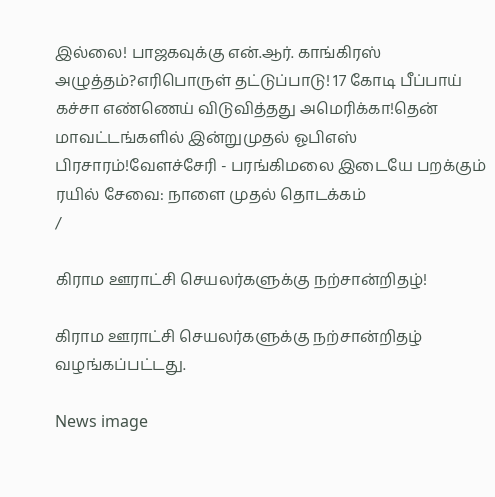இல்லை! பாஜகவுக்கு என்.ஆர். காங்கிரஸ் அழுத்தம்?எரிபொருள் தட்டுப்பாடு! 17 கோடி பீப்பாய் கச்சா எண்ணெய் விடுவித்தது அமெரிக்கா!தென் மாவட்டங்களில் இன்றுமுதல் ஓபிஎஸ் பிரசாரம்!வேளச்சேரி - பரங்கிமலை இடையே பறக்கும் ரயில் சேவை: நாளை முதல் தொடக்கம்
/

கிராம ஊராட்சி செயலர்களுக்கு நற்சான்றிதழ்!

கிராம ஊராட்சி செயலர்களுக்கு நற்சான்றிதழ் வழங்கப்பட்டது.

News image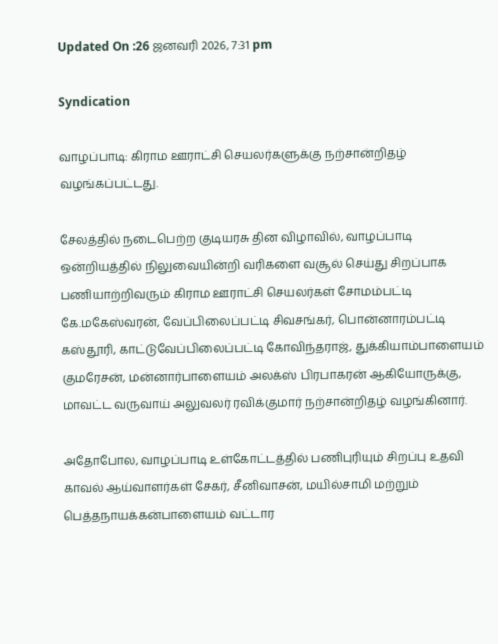Updated On :26 ஜனவரி 2026, 7:31 pm

Syndication

வாழப்பாடி: கிராம ஊராட்சி செயலர்களுக்கு நற்சான்றிதழ் வழங்கப்பட்டது.

சேலத்தில் நடைபெற்ற குடியரசு தின விழாவில், வாழப்பாடி ஒன்றியத்தில் நிலுவையின்றி வரிகளை வசூல் செய்து சிறப்பாக பணியாற்றிவரும் கிராம ஊராட்சி செயலர்கள் சோமம்பட்டி கே.மகேஸ்வரன், வேப்பிலைப்பட்டி சிவசங்கர், பொன்னாரம்பட்டி கஸ்தூரி, காட்டுவேப்பிலைப்பட்டி கோவிந்தராஜ், துக்கியாம்பாளையம் குமரேசன், மன்னார்பாளையம் அலக்ஸ் பிரபாகரன் ஆகியோருக்கு, மாவட்ட வருவாய் அலுவலர் ரவிக்குமார் நற்சான்றிதழ் வழங்கினார்.

அதோபோல, வாழப்பாடி உள்கோட்டத்தில் பணிபுரியும் சிறப்பு உதவி காவல் ஆய்வாளர்கள் சேகர், சீனிவாசன், மயில்சாமி மற்றும் பெத்தநாயக்கன்பாளையம் வட்டார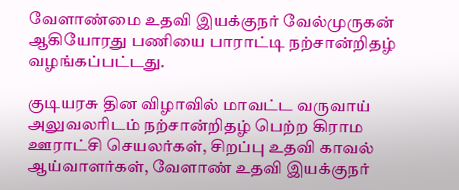வேளாண்மை உதவி இயக்குநர் வேல்முருகன் ஆகியோரது பணியை பாராட்டி நற்சான்றிதழ் வழங்கப்பட்டது.

குடியரசு தின விழாவில் மாவட்ட வருவாய் அலுவலரிடம் நற்சான்றிதழ் பெற்ற கிராம ஊராட்சி செயலர்கள், சிறப்பு உதவி காவல் ஆய்வாளர்கள், வேளாண் உதவி இயக்குநர்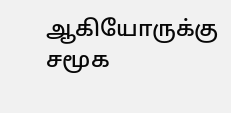ஆகியோருக்கு சமூக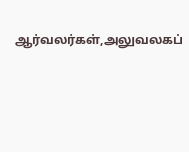ஆர்வலர்கள்,அலுவலகப்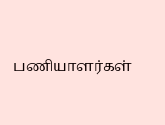பணியாளர்கள்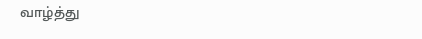வாழ்த்து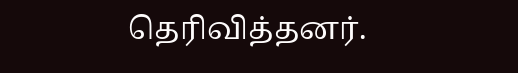தெரிவித்தனர்.